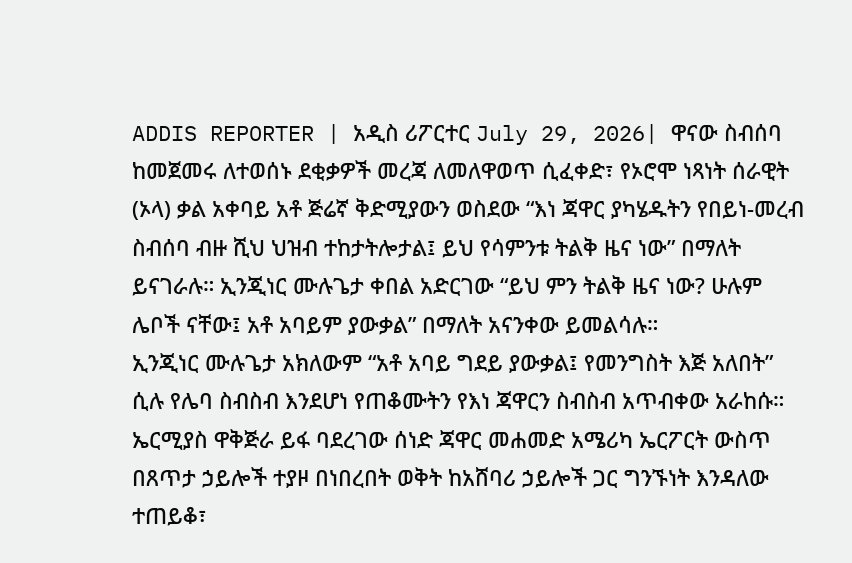ADDIS REPORTER | አዲስ ሪፖርተር July 29, 2026| ዋናው ስብሰባ ከመጀመሩ ለተወሰኑ ደቂቃዎች መረጃ ለመለዋወጥ ሲፈቀድ፣ የኦሮሞ ነጻነት ሰራዊት (ኦላ) ቃል አቀባይ አቶ ጅሬኛ ቅድሚያውን ወስደው “እነ ጃዋር ያካሄዱትን የበይነ-መረብ ስብሰባ ብዙ ሺህ ህዝብ ተከታትሎታል፤ ይህ የሳምንቱ ትልቅ ዜና ነው” በማለት ይናገራሉ። ኢንጂነር ሙሉጌታ ቀበል አድርገው “ይህ ምን ትልቅ ዜና ነው? ሁሉም ሌቦች ናቸው፤ አቶ አባይም ያውቃል” በማለት አናንቀው ይመልሳሉ።
ኢንጂነር ሙሉጌታ አክለውም “አቶ አባይ ግደይ ያውቃል፤ የመንግስት እጅ አለበት” ሲሉ የሌባ ስብስብ እንደሆነ የጠቆሙትን የእነ ጃዋርን ስብስብ አጥብቀው አራከሱ።
ኤርሚያስ ዋቅጅራ ይፋ ባደረገው ሰነድ ጃዋር መሐመድ አሜሪካ ኤርፖርት ውስጥ በጸጥታ ኃይሎች ተያዞ በነበረበት ወቅት ከአሸባሪ ኃይሎች ጋር ግንኙነት እንዳለው ተጠይቆ፣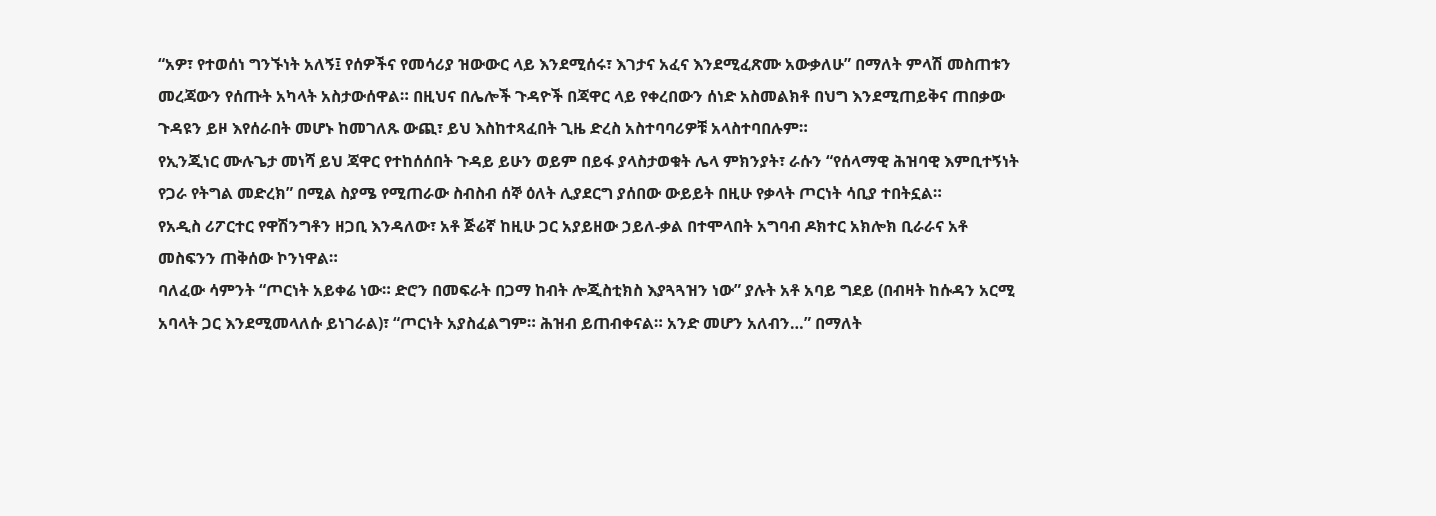“አዎ፣ የተወሰነ ግንኙነት አለኝ፤ የሰዎችና የመሳሪያ ዝውውር ላይ እንደሚሰሩ፣ እገታና አፈና እንደሚፈጽሙ አውቃለሁ” በማለት ምላሽ መስጠቱን መረጃውን የሰጡት አካላት አስታውሰዋል። በዚህና በሌሎች ጉዳዮች በጃዋር ላይ የቀረበውን ሰነድ አስመልክቶ በህግ እንደሚጠይቅና ጠበቃው ጉዳዩን ይዞ እየሰራበት መሆኑ ከመገለጹ ውጪ፣ ይህ እስከተጻፈበት ጊዜ ድረስ አስተባባሪዎቹ አላስተባበሉም።
የኢንጂነር ሙሉጌታ መነሻ ይህ ጃዋር የተከሰሰበት ጉዳይ ይሁን ወይም በይፋ ያላስታወቁት ሌላ ምክንያት፣ ራሱን “የሰላማዊ ሕዝባዊ እምቢተኝነት የጋራ የትግል መድረክ” በሚል ስያሜ የሚጠራው ስብስብ ሰኞ ዕለት ሊያደርግ ያሰበው ውይይት በዚሁ የቃላት ጦርነት ሳቢያ ተበትኗል።
የአዲስ ሪፖርተር የዋሽንግቶን ዘጋቢ እንዳለው፣ አቶ ጅሬኛ ከዚሁ ጋር አያይዘው ኃይለ-ቃል በተሞላበት አግባብ ዶክተር አክሎክ ቢራራና አቶ መስፍንን ጠቅሰው ኮንነዋል።
ባለፈው ሳምንት “ጦርነት አይቀሬ ነው። ድሮን በመፍራት በጋማ ከብት ሎጂስቲክስ እያጓጓዝን ነው” ያሉት አቶ አባይ ግደይ (በብዛት ከሱዳን አርሚ አባላት ጋር እንደሚመላለሱ ይነገራል)፣ “ጦርነት አያስፈልግም። ሕዝብ ይጠብቀናል። አንድ መሆን አለብን…” በማለት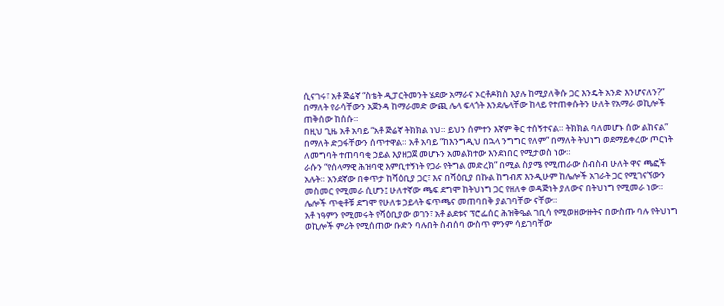ሲናገሩ፣ አቶ ጅሬኛ “ስቴት ዲፓርትመንት ሄደው አማራና ኦርቶዶክስ እያሉ ከሚያለቅሱ ጋር እንዴት አንድ እንሆናለን?” በማለት የራሳቸውን አጀንዳ ከማራመድ ውጪ ሌላ ፍላጎት እንደሌላቸው ከላይ የተጠቀሱትን ሁለት የአማራ ወኪሎች ጠቅሰው ከሰሱ።
በዚህ ጊዜ አቶ አባይ “አቶ ጅሬኛ ትክክል ነህ። ይህን ሰምተን እኛም ቅር ተሰኝተናል። ትክክል ባለመሆኑ ሰው ልከናል” በማለት ድጋፋቸውን ሰጥተዋል። አቶ አባይ “ከእንግዲህ በኋላ ንግግር የለም” በማለት ትህነግ ወደማይቀረው ጦርነት ለመግባት ተጠባባቂ ኃይል እያዘጋጀ መሆኑን አመልክተው እንደነበር የሚታወስ ነው።
ራሱን “የሰላማዊ ሕዝባዊ እምቢተኝነት የጋራ የትግል መድረክ” በሚል ስያሜ የሚጠራው ስብስብ ሁለት ዋና ጫፎች አሉት። አንደኛው በቀጥታ ከሻዕቢያ ጋር፣ እና በሻዕቢያ በኩል ከግብጽ እንዲሁም ከሌሎች አገራት ጋር የሚገናኘውን መስመር የሚመራ ሲሆን፤ ሁለተኛው ጫፍ ደግሞ ከትህነግ ጋር የዘለቀ ወዳጅነት ያለውና በትህነግ የሚመራ ነው። ሌሎች ጥቂቶቹ ደግሞ የሁለቱ ኃይላት ፍጥጫና መጠባበቅ ያልገባቸው ናቸው።
አቶ ነዓምን የሚመሩት የሻዕቢያው ወገን፣ አቶ ልደቱና ፕሮፌሰር ሕዝቅዔል ገቢሳ የሚወዘውዙትና በውስጡ ባሉ የትህነግ ወኪሎች ምሪት የሚሰጠው ቡድን ባሉበት ስብሰባ ውስጥ ምንም ሳይገባቸው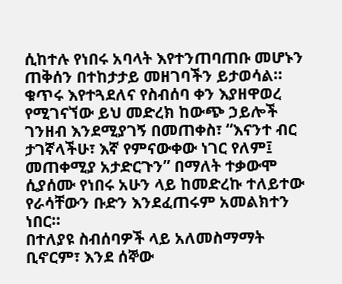ሲከተሉ የነበሩ አባላት እየተንጠባጠቡ መሆኑን ጠቅሰን በተከታታይ መዘገባችን ይታወሳል።
ቁጥሩ እየተጓደለና የስብሰባ ቀን እያዘዋወረ የሚገናኘው ይህ መድረክ ከውጭ ኃይሎች ገንዘብ እንደሚያገኝ በመጠቀስ፣ “እናንተ ብር ታገኛላችሁ፣ እኛ የምናውቀው ነገር የለም፤ መጠቀሚያ አታድርጉን” በማለት ተቃውሞ ሲያሰሙ የነበሩ አሁን ላይ ከመድረኩ ተለይተው የራሳቸውን ቡድን እንደፈጠሩም አመልክተን ነበር።
በተለያዩ ስብሰባዎች ላይ አለመስማማት ቢኖርም፣ እንደ ሰኞው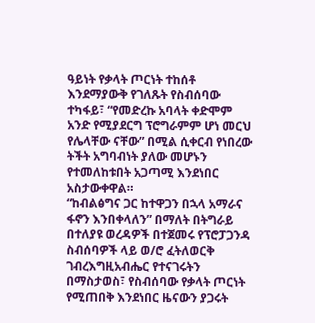ዓይነት የቃላት ጦርነት ተከሰቶ እንደማያውቅ የገለጹት የስብሰባው ተካፋይ፣ “የመድረኩ አባላት ቀድሞም አንድ የሚያደርግ ፕሮግራምም ሆነ መርህ የሌላቸው ናቸው” በሚል ሲቀርብ የነበረው ትችት አግባብነት ያለው መሆኑን የተመለከቱበት አጋጣሚ እንደነበር አስታውቀዋል።
“ከብልፅግና ጋር ከተዋጋን በኋላ አማራና ፋኖን እንበቀላለን” በማለት በትግራይ በተለያዩ ወረዳዎች በተጀመሩ የፕሮፓጋንዳ ስብሰባዎች ላይ ወ/ሮ ፈትለወርቅ ገብረእግዚአብሔር የተናገሩትን በማስታወስ፣ የስብሰባው የቃላት ጦርነት የሚጠበቅ እንደነበር ዜናውን ያጋሩት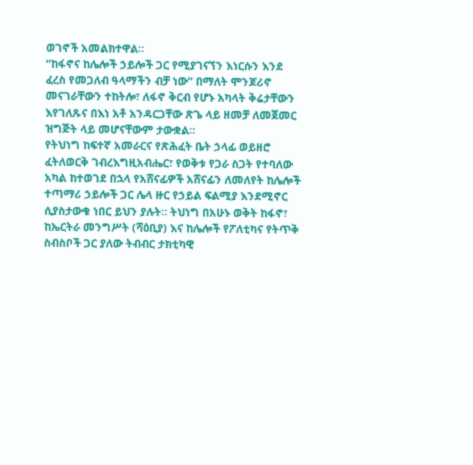ወገኖች አመልክተዋል።
“ከፋኖና ከሌሎች ኃይሎች ጋር የሚያገናኘን እነርሱን እንደ ፈረስ የመጋለብ ዓላማችን ብቻ ነው” በማለት ሞንጆሪኖ መናገራቸውን ተከትሎ፣ ለፋኖ ቅርብ የሆኑ አካላት ቅሬታቸውን እየገለጹና በእነ አቶ አንዳርጋቸው ጽጌ ላይ ዘመቻ ለመጀመር ዝግጅት ላይ መሆናቸውም ታውቋል።
የትህነግ ከፍተኛ አመራርና የጽሕፈት ቤት ኃላፊ ወይዘሮ ፈትለወርቅ ገብረእግዚአብሔር፣ የወቅቱ የጋራ ስጋት የተባለው አካል ከተወገደ በኋላ የአሸናፊዎች አሸናፊን ለመለየት ከሌሎች ተጣማሪ ኃይሎች ጋር ሌላ ዙር የኃይል ፍልሚያ እንደሚኖር ሲያስታውቁ ነበር ይህን ያሉት። ትህነግ በአሁኑ ወቅት ከፋኖ፣ ከኤርትራ መንግሥት (ሻዕቢያ) እና ከሌሎች የፖለቲካና የትጥቅ ስብስቦች ጋር ያለው ትብብር ታክቲካዊ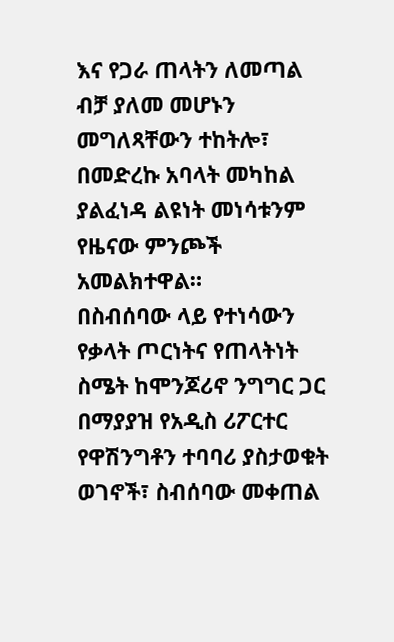እና የጋራ ጠላትን ለመጣል ብቻ ያለመ መሆኑን መግለጻቸውን ተከትሎ፣ በመድረኩ አባላት መካከል ያልፈነዳ ልዩነት መነሳቱንም የዜናው ምንጮች አመልክተዋል።
በስብሰባው ላይ የተነሳውን የቃላት ጦርነትና የጠላትነት ስሜት ከሞንጆሪኖ ንግግር ጋር በማያያዝ የአዲስ ሪፖርተር የዋሽንግቶን ተባባሪ ያስታወቁት ወገኖች፣ ስብሰባው መቀጠል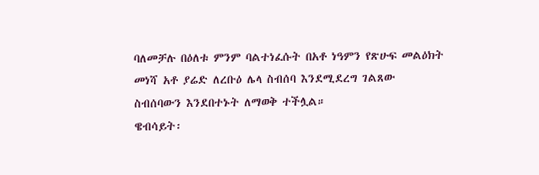ባለመቻሉ በዕለቱ ምንም ባልተነፈሱት በአቶ ነዓምን የጽሁፍ መልዕክት መነሻ አቶ ያሬድ ለረቡዕ ሌላ ስብሰባ እንደሚደረግ ገልጸው ስብሰባውን እንደበተኑት ለማወቅ ተችሏል።
ዌብሳይት፡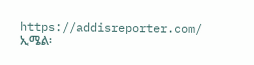https://addisreporter.com/
ኢሜል፡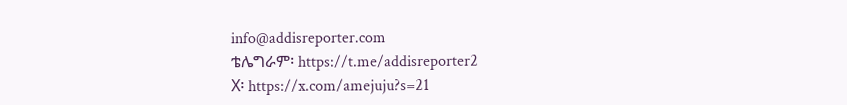info@addisreporter.com
ቴሌግራም፡ https://t.me/addisreporter2
X፡ https://x.com/amejuju?s=21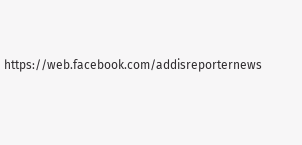https://web.facebook.com/addisreporternews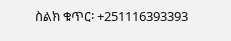ስልክ ቁጥር፡ +251116393393